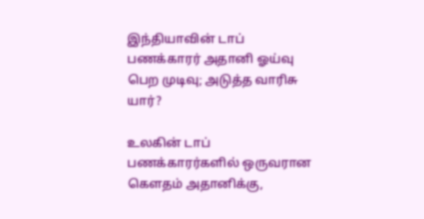இந்தியாவின் டாப் பணக்காரர் அதானி ஓய்வு பெற முடிவு; அடுத்த வாரிசு யார்?

உலகின் டாப் பணக்காரர்களில் ஒருவரான கௌதம் அதானிக்கு,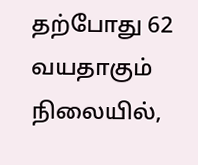தற்போது 62 வயதாகும் நிலையில்,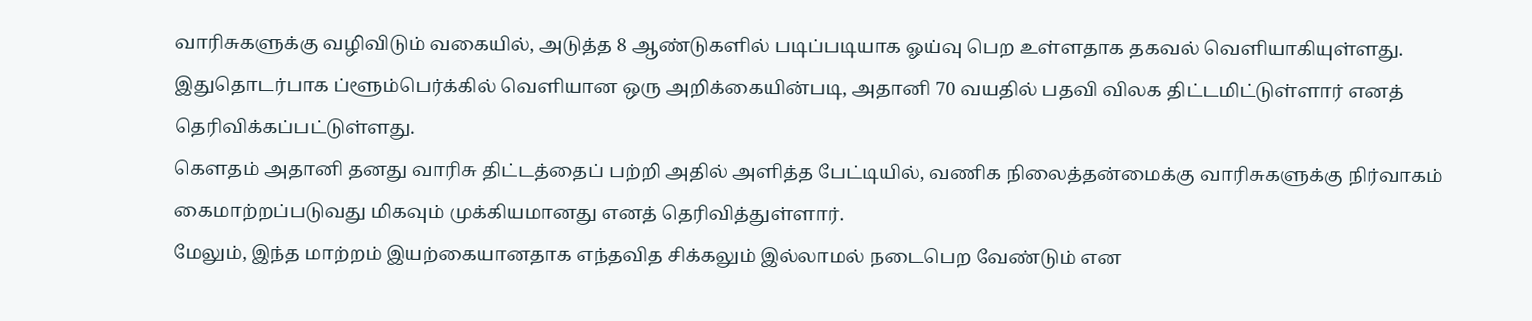வாரிசுகளுக்கு வழிவிடும் வகையில், அடுத்த 8 ஆண்டுகளில் படிப்படியாக ஓய்வு பெற உள்ளதாக தகவல் வெளியாகியுள்ளது.
இதுதொடர்பாக ப்ளூம்பெர்க்கில் வெளியான ஒரு அறிக்கையின்படி, அதானி 70 வயதில் பதவி விலக திட்டமிட்டுள்ளார் எனத் தெரிவிக்கப்பட்டுள்ளது.
கௌதம் அதானி தனது வாரிசு திட்டத்தைப் பற்றி அதில் அளித்த பேட்டியில், வணிக நிலைத்தன்மைக்கு வாரிசுகளுக்கு நிர்வாகம் கைமாற்றப்படுவது மிகவும் முக்கியமானது எனத் தெரிவித்துள்ளார்.
மேலும், இந்த மாற்றம் இயற்கையானதாக எந்தவித சிக்கலும் இல்லாமல் நடைபெற வேண்டும் என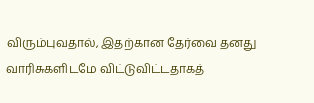விரும்புவதால், இதற்கான தேர்வை தனது வாரிசுகளிடமே விட்டுவிட்டதாகத்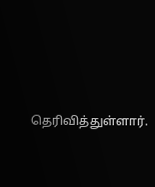தெரிவித்துள்ளார்.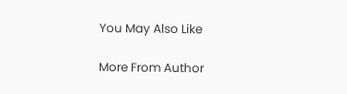You May Also Like

More From Author